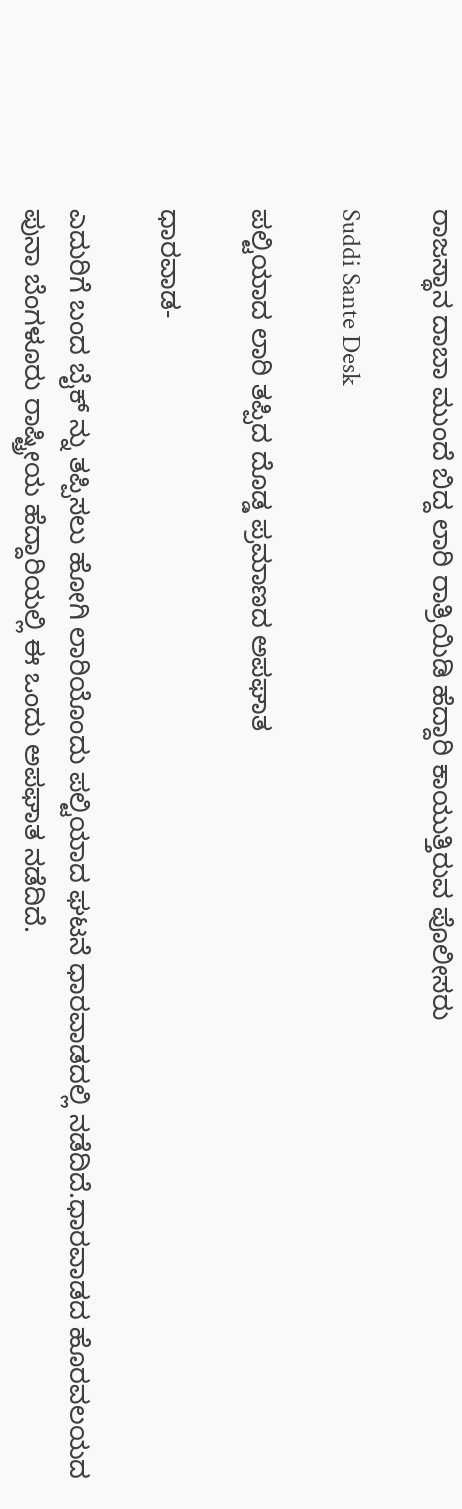ರಾಜಸ್ಥಾನ ದಾಬಾ ಮುಂದೆ ಬಿದ್ದ ಲಾರಿ ರಾತ್ರಿಯಿಡಿ ಹೆದ್ದಾರಿ ಕಾಯುತ್ತಿರುವ ಪೊಲೀಸರು

Suddi Sante Desk

ಪಲ್ಟಿಯಾದ ಲಾರಿ ತಪ್ಪಿದ ದೊಡ್ಡ ಪ್ರಮಾಣದ ಅಪಘಾತ

ಧಾರವಾಡ-

ಎದುರಿಗೆ ಬಂದ ಬೈಕ್ ನ್ನು ತಪ್ಪಿಸಲು ಹೋಗಿ ಲಾರಿಯೊಂದು ಪಲ್ಟಿಯಾದ ಘಟನೆ ಧಾರವಾಡದಲ್ಲಿ ನಡೆದಿದೆ‌.ಧಾರವಾಡದ ಹೊರವಲಯದ ಪುನಾ ಬೆಂಗಳೂರು ರಾಷ್ಟ್ರೀಯ ಹೆದ್ದಾರಿಯಲ್ಲಿ ಈ ಒಂದು ಅಪಘಾತ ನಡೆದಿದೆ.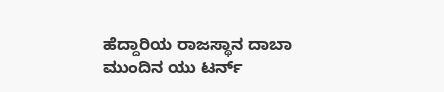ಹೆದ್ದಾರಿಯ ರಾಜಸ್ಥಾನ ದಾಬಾ ಮುಂದಿನ ಯು ಟರ್ನ್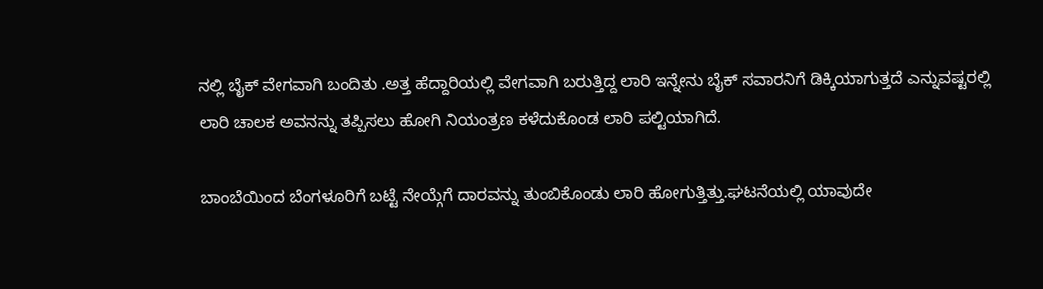ನಲ್ಲಿ ಬೈಕ್ ವೇಗವಾಗಿ ಬಂದಿತು .ಅತ್ತ ಹೆದ್ದಾರಿಯಲ್ಲಿ ವೇಗವಾಗಿ ಬರುತ್ತಿದ್ದ ಲಾರಿ ಇನ್ನೇನು ಬೈಕ್ ಸವಾರನಿಗೆ ಡಿಕ್ಕಿಯಾಗುತ್ತದೆ ಎನ್ನುವಷ್ಟರಲ್ಲಿ ಲಾರಿ ಚಾಲಕ ಅವನನ್ನು ತಪ್ಪಿಸಲು ಹೋಗಿ ನಿಯಂತ್ರಣ ಕಳೆದುಕೊಂಡ ಲಾರಿ ಪಲ್ಟಿಯಾಗಿದೆ.

ಬಾಂಬೆಯಿಂದ ಬೆಂಗಳೂರಿಗೆ ಬಟ್ಟೆ ನೇಯ್ಗೆಗೆ ದಾರವನ್ನು ತುಂಬಿಕೊಂಡು ಲಾರಿ ಹೋಗುತ್ತಿತ್ತು.ಘಟನೆಯಲ್ಲಿ ಯಾವುದೇ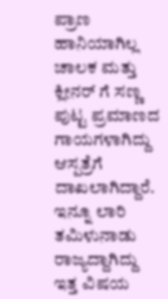ಪ್ರಾಣ ಹಾನಿಯಾಗಿಲ್ಲ ಚಾಲಕ ಮತ್ತು ಕ್ಲೀನರ್ ಗೆ ಸಣ್ಣ ಪುಟ್ಟ ಪ್ರಮಾಣದ ಗಾಯಗಳಾಗಿದ್ದು ಆಸ್ಪತ್ರೆಗೆ ದಾಖಲಾಗಿದ್ದಾರೆ‌. ಇನ್ನೂ ಲಾರಿ ತಮಿಳುನಾಡು ರಾಜ್ಯದ್ದಾಗಿದ್ದು ಇತ್ತ ವಿಷಯ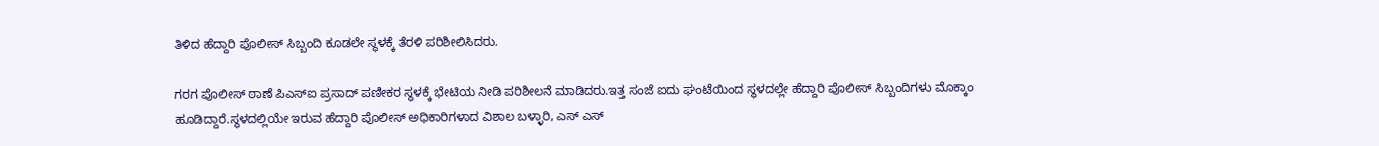ತಿಳಿದ ಹೆದ್ದಾರಿ ಪೊಲೀಸ್ ಸಿಬ್ಬಂದಿ ಕೂಡಲೇ ಸ್ಥಳಕ್ಕೆ ತೆರಳಿ ಪರಿಶೀಲಿಸಿದರು.

ಗರಗ ಪೊಲೀಸ್ ಠಾಣೆ ಪಿಎಸ್ಐ ಪ್ರಸಾದ್ ಪಣೀಕರ ಸ್ಥಳಕ್ಕೆ ಭೇಟಿಯ ನೀಡಿ ಪರಿಶೀಲನೆ ಮಾಡಿದರು‌.ಇತ್ತ ಸಂಜೆ ಐದು ಘಂಟೆಯಿಂದ ಸ್ಥಳದಲ್ಲೇ ಹೆದ್ದಾರಿ ಪೊಲೀಸ್ ಸಿಬ್ಬಂದಿಗಳು ಮೊಕ್ಕಾಂ ಹೂಡಿದ್ದಾರೆ‌‌.ಸ್ಥಳದಲ್ಲಿಯೇ ಇರುವ ಹೆದ್ದಾರಿ ಪೊಲೀಸ್ ಅಧಿಕಾರಿಗಳಾದ ವಿಶಾಲ ಬಳ್ಳಾರಿ, ಎಸ್ ಎಸ್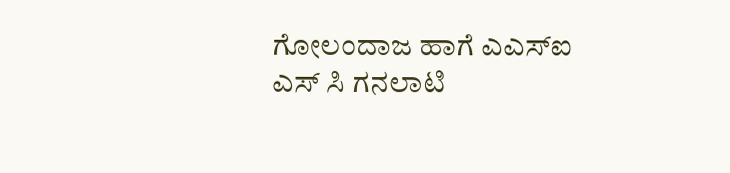ಗೋಲಂದಾಜ ಹಾಗೆ ಎಎಸ್ಐ ಎಸ್ ಸಿ ಗನಲಾಟಿ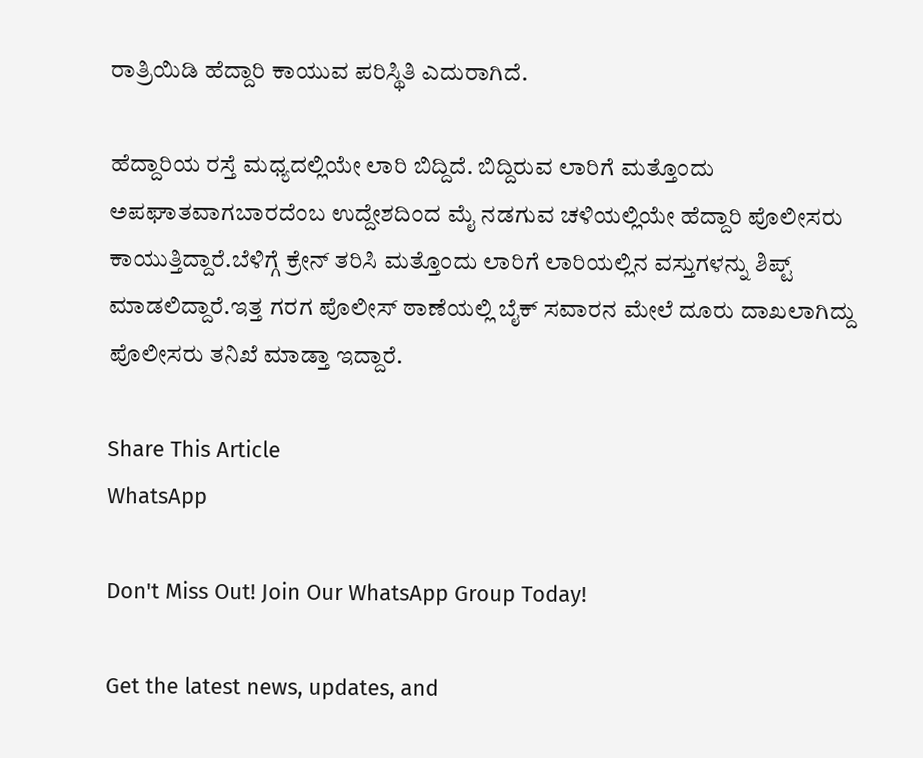ರಾತ್ರಿಯಿಡಿ ಹೆದ್ದಾರಿ ಕಾಯುವ ಪರಿಸ್ಥಿತಿ ಎದುರಾಗಿದೆ.

ಹೆದ್ದಾರಿಯ ರಸ್ತೆ ಮಧ್ಯದಲ್ಲಿಯೇ ಲಾರಿ ಬಿದ್ದಿದೆ. ಬಿದ್ದಿರುವ ಲಾರಿಗೆ ಮತ್ತೊಂದು ಅಪಘಾತವಾಗಬಾರದೆಂಬ ಉದ್ದೇಶದಿಂದ ಮೈ ನಡಗುವ ಚಳಿಯಲ್ಲಿಯೇ ಹೆದ್ದಾರಿ ಪೊಲೀಸರು ಕಾಯುತ್ತಿದ್ದಾರೆ‌‌.ಬೆಳಿಗ್ಗೆ ಕ್ರೇನ್ ತರಿಸಿ ಮತ್ತೊಂದು ಲಾರಿಗೆ ಲಾರಿಯಲ್ಲಿನ ವಸ್ತುಗಳನ್ನು ಶಿಪ್ಟ್ ಮಾಡಲಿದ್ದಾರೆ.ಇತ್ತ ಗರಗ ಪೊಲೀಸ್ ಠಾಣೆಯಲ್ಲಿ ಬೈಕ್ ಸವಾರನ ಮೇಲೆ ದೂರು ದಾಖಲಾಗಿದ್ದು ಪೊಲೀಸರು ತನಿಖೆ ಮಾಡ್ತಾ ಇದ್ದಾರೆ.

Share This Article
WhatsApp

Don't Miss Out! Join Our WhatsApp Group Today!

Get the latest news, updates, and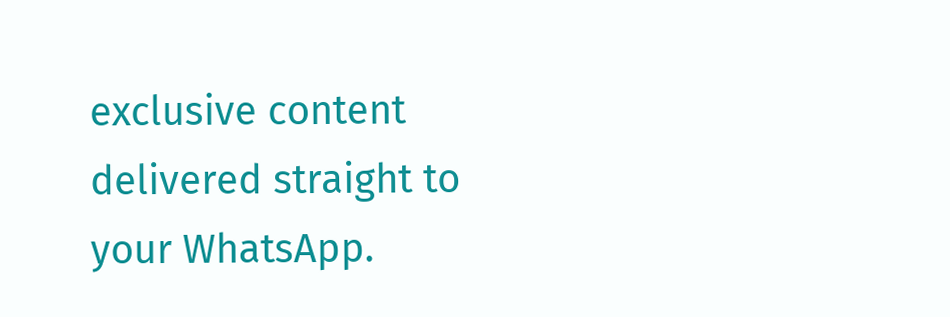exclusive content delivered straight to your WhatsApp.